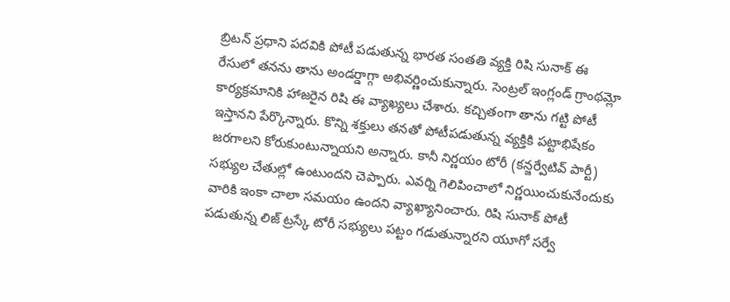బ్రిటన్ ప్రధాని పదవికి పోటీ పడుతున్న భారత సంతతి వ్యక్తి రిషి సునాక్ ఈ రేసులో తనను తాను అండర్డాగ్గా అభివర్ణించుకున్నారు. సెంట్రల్ ఇంగ్లండ్ గ్రాంథమ్లో కార్యక్రమానికి హాజరైన రిషి ఈ వ్యాఖ్యలు చేశారు. కచ్చితంగా తాను గట్టి పోటీ ఇస్తానని పేర్కొన్నారు. కొన్ని శక్తులు తనతో పోటీపడుతున్న వ్యక్తికి పట్టాభిషేకం జరగాలని కోరుకుంటున్నాయని అన్నారు. కానీ నిర్ణయం టోరీ (కన్జర్వేటివ్ పార్టీ) సభ్యుల చేతుల్లో ఉంటుందని చెప్పారు. ఎవర్ని గెలిపించాలో నిర్ణయించుకునేందుకు వారికి ఇంకా చాలా సమయం ఉందని వ్యాఖ్యానించారు. రిషి సునాక్ పోటీ పడుతున్న లిజ్ ట్రస్కే టోరీ సభ్యులు పట్టం గడుతున్నారని యూగో సర్వే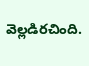వెల్లడిరచింది.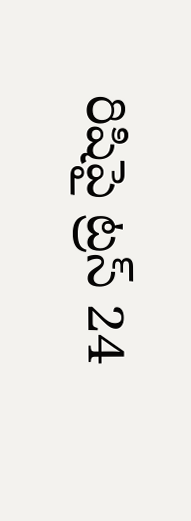రిషిపై ట్రస్ 24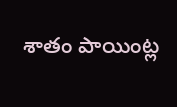శాతం పాయింట్ల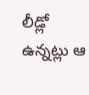లీడ్లో ఉన్నట్లు ఆ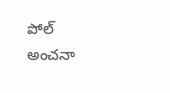పోల్ అంచనా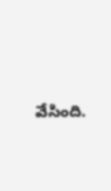వేసింది.